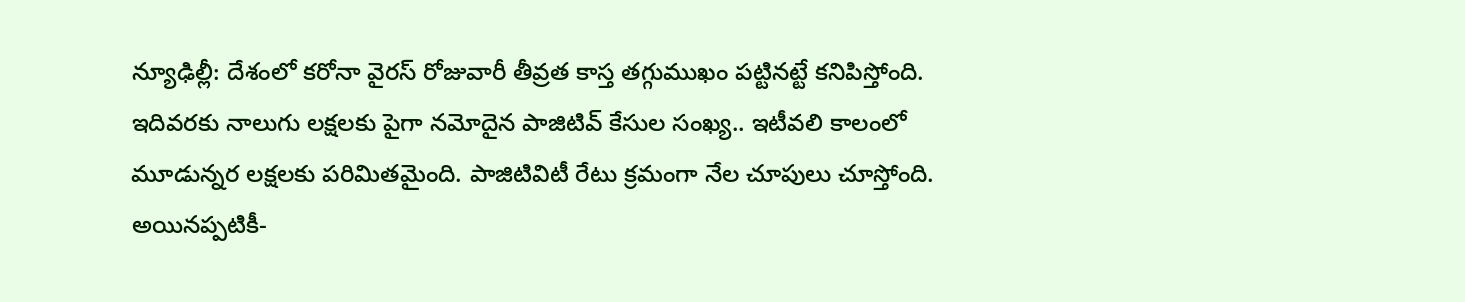న్యూఢిల్లీ: దేశంలో కరోనా వైరస్ రోజువారీ తీవ్రత కాస్త తగ్గుముఖం పట్టినట్టే కనిపిస్తోంది. ఇదివరకు నాలుగు లక్షలకు పైగా నమోదైన పాజిటివ్ కేసుల సంఖ్య.. ఇటీవలి కాలంలో మూడున్నర లక్షలకు పరిమితమైంది. పాజిటివిటీ రేటు క్రమంగా నేల చూపులు చూస్తోంది. అయినప్పటికీ-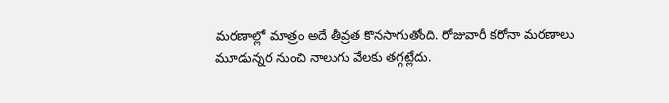మరణాల్లో మాత్రం అదే తీవ్రత కొనసాగుతోంది. రోజువారీ కరోనా మరణాలు మూడున్నర నుంచి నాలుగు వేలకు తగ్గట్లేదు.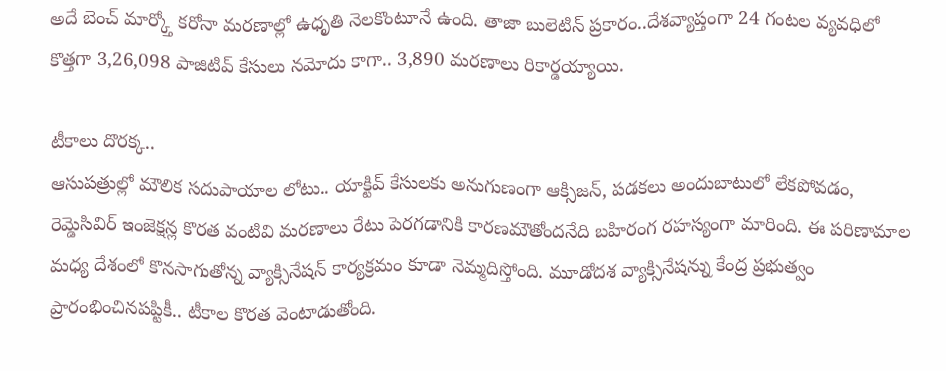అదే బెంచ్ మార్క్తో కరోనా మరణాల్లో ఉధృతి నెలకొంటూనే ఉంది. తాజా బులెటిన్ ప్రకారం..దేశవ్యాప్తంగా 24 గంటల వ్యవధిలో కొత్తగా 3,26,098 పాజిటివ్ కేసులు నమోదు కాగా.. 3,890 మరణాలు రికార్డయ్యాయి.

టీకాలు దొరక్క..
ఆసుపత్రుల్లో మౌలిక సదుపాయాల లోటు.. యాక్టివ్ కేసులకు అనుగుణంగా ఆక్సిజన్, పడకలు అందుబాటులో లేకపోవడం, రెమ్డెసివిర్ ఇంజెక్షన్ల కొరత వంటివి మరణాలు రేటు పెరగడానికి కారణమౌతోందనేది బహిరంగ రహస్యంగా మారింది. ఈ పరిణామాల మధ్య దేశంలో కొనసాగుతోన్న వ్యాక్సినేషన్ కార్యక్రమం కూడా నెమ్మదిస్తోంది. మూడోదశ వ్యాక్సినేషన్ను కేంద్ర ప్రభుత్వం ప్రారంభించినపప్టికీ.. టీకాల కొరత వెంటాడుతోంది.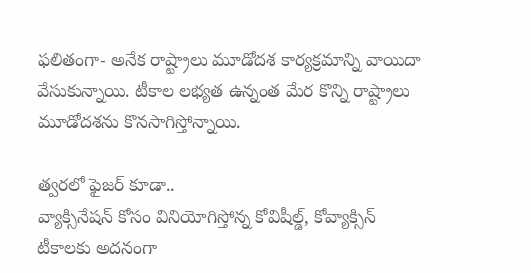ఫలితంగా- అనేక రాష్ట్రాలు మూడోదశ కార్యక్రమాన్ని వాయిదా వేసుకున్నాయి. టీకాల లభ్యత ఉన్నంత మేర కొన్ని రాష్ట్రాలు మూడోదశను కొనసాగిస్తోన్నాయి.

త్వరలో ఫైజర్ కూడా..
వ్యాక్సినేషన్ కోసం వినియోగిస్తోన్న కోవిషీల్డ్, కోవ్యాక్సిన్ టీకాలకు అదనంగా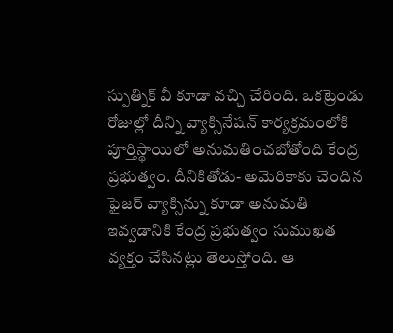స్పుత్నిక్ వీ కూడా వచ్చి చేరింది. ఒకట్రెండు రోజుల్లో దీన్ని వ్యాక్సినేషన్ కార్యక్రమంలోకి పూర్తిస్థాయిలో అనుమతించబోతోంది కేంద్ర ప్రభుత్వం. దీనికితోడు- అమెరికాకు చెందిన ఫైజర్ వ్యాక్సిన్ను కూడా అనుమతి ఇవ్వడానికి కేంద్ర ప్రభుత్వం సుముఖత వ్యక్తం చేసినట్లు తెలుస్తోంది. ఆ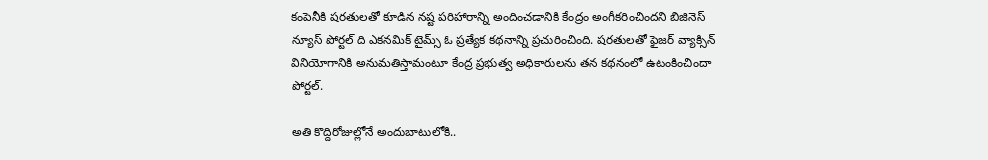కంపెనీకి షరతులతో కూడిన నష్ట పరిహారాన్ని అందించడానికి కేంద్రం అంగీకరించిందని బిజినెస్ న్యూస్ పోర్టల్ ది ఎకనమిక్ టైమ్స్ ఓ ప్రత్యేక కథనాన్ని ప్రచురించింది. షరతులతో ఫైజర్ వ్యాక్సిన్ వినియోగానికి అనుమతిస్తామంటూ కేంద్ర ప్రభుత్వ అధికారులను తన కథనంలో ఉటంకించిందా పోర్టల్.

అతి కొద్దిరోజుల్లోనే అందుబాటులోకి..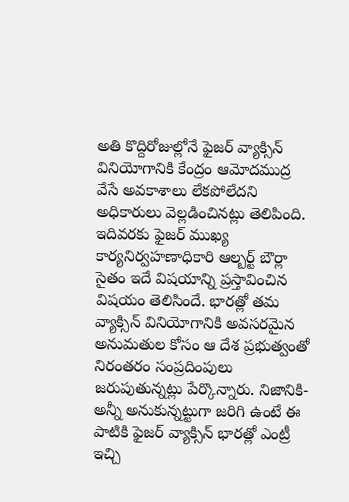అతి కొద్దిరోజుల్లోనే ఫైజర్ వ్యాక్సిన్ వినియోగానికి కేంద్రం ఆమోదముద్ర వేసే అవకాశాలు లేకపోలేదని అధికారులు వెల్లడించినట్లు తెలిపింది. ఇదివరకు ఫైజర్ ముఖ్య కార్యనిర్వహణాధికారి ఆల్బర్ట్ బౌర్లా సైతం ఇదే విషయాన్ని ప్రస్తావించిన విషయం తెలిసిందే. భారత్లో తమ వ్యాక్సిన్ వినియోగానికి అవసరమైన అనుమతుల కోసం ఆ దేశ ప్రభుత్వంతో నిరంతరం సంప్రదింపులు జరుపుతున్నట్లు పేర్కొన్నారు. నిజానికి- అన్నీ అనుకున్నట్టుగా జరిగి ఉంటే ఈ పాటికి ఫైజర్ వ్యాక్సిన్ భారత్లో ఎంట్రీ ఇచ్చి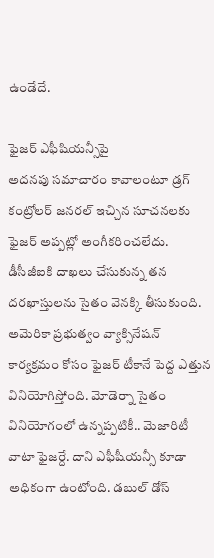ఉండేదే.

ఫైజర్ ఎఫీషియన్సీపై
అదనపు సమాచారం కావాలంటూ డ్రగ్ కంట్రోలర్ జనరల్ ఇచ్చిన సూచనలకు ఫైజర్ అప్పట్లో అంగీకరించలేదు. డీసీజీఐకి దాఖలు చేసుకున్న తన దరఖాస్తులను సైతం వెనక్కి తీసుకుంది. అమెరికా ప్రభుత్వం వ్యాక్సినేషన్ కార్యక్రమం కోసం ఫైజర్ టీకానే పెద్ద ఎత్తున వినియోగిస్తోంది. మోడెర్నా సైతం వినియోగంలో ఉన్నప్పటికీ.. మెజారిటీ వాటా ఫైజర్దే. దాని ఎఫీషీయన్సీ కూడా అధికంగా ఉంటోంది. డబుల్ డోస్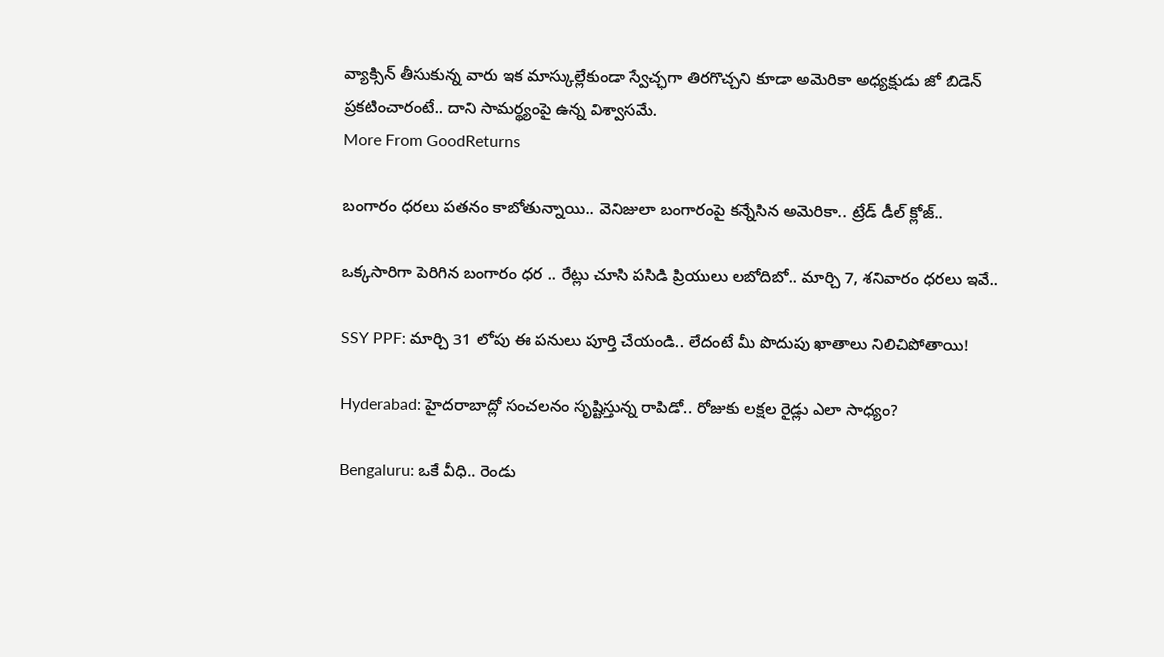వ్యాక్సిన్ తీసుకున్న వారు ఇక మాస్కుల్లేకుండా స్వేచ్ఛగా తిరగొచ్చని కూడా అమెరికా అధ్యక్షుడు జో బిడెన్ ప్రకటించారంటే.. దాని సామర్థ్యంపై ఉన్న విశ్వాసమే.
More From GoodReturns

బంగారం ధరలు పతనం కాబోతున్నాయి.. వెనిజులా బంగారంపై కన్నేసిన అమెరికా.. ట్రేడ్ డీల్ క్లోజ్..

ఒక్కసారిగా పెరిగిన బంగారం ధర .. రేట్లు చూసి పసిడి ప్రియులు లబోదిబో.. మార్చి 7, శనివారం ధరలు ఇవే..

SSY PPF: మార్చి 31 లోపు ఈ పనులు పూర్తి చేయండి.. లేదంటే మీ పొదుపు ఖాతాలు నిలిచిపోతాయి!

Hyderabad: హైదరాబాద్లో సంచలనం సృష్టిస్తున్న రాపిడో.. రోజుకు లక్షల రైడ్లు ఎలా సాధ్యం?

Bengaluru: ఒకే వీధి.. రెండు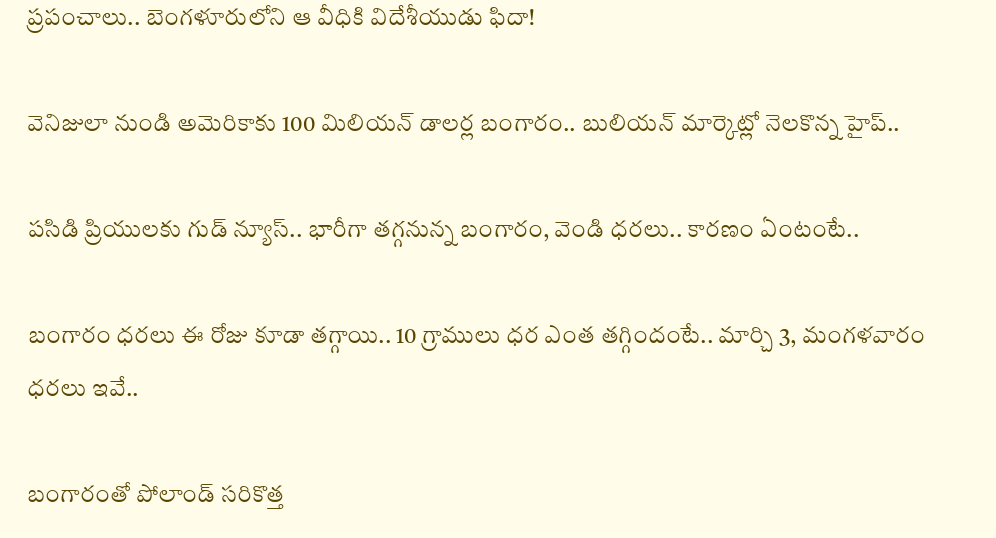ప్రపంచాలు.. బెంగళూరులోని ఆ వీధికి విదేశీయుడు ఫిదా!

వెనిజులా నుండి అమెరికాకు 100 మిలియన్ డాలర్ల బంగారం.. బులియన్ మార్కెట్లో నెలకొన్న హైప్..

పసిడి ప్రియులకు గుడ్ న్యూస్.. భారీగా తగ్గనున్న బంగారం, వెండి ధరలు.. కారణం ఏంటంటే..

బంగారం ధరలు ఈ రోజు కూడా తగ్గాయి.. 10 గ్రాములు ధర ఎంత తగ్గిందంటే.. మార్చి 3, మంగళవారం ధరలు ఇవే..

బంగారంతో పోలాండ్ సరికొత్త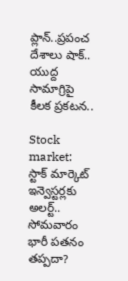ప్లాన్..ప్రపంచ దేశాలు షాక్.. యుద్ద సామాగ్రిపై కీలక ప్రకటన..

Stock market: స్టాక్ మార్కెట్ ఇన్వెస్టర్లకు అలర్ట్.. సోమవారం భారీ పతనం తప్పదా?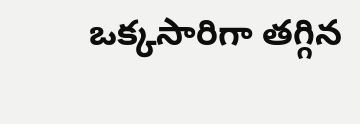ఒక్కసారిగా తగ్గిన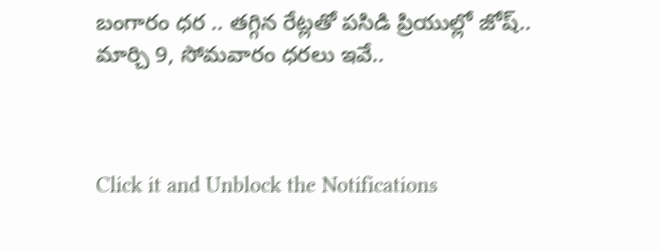బంగారం ధర .. తగ్గిన రేట్లతో పసిడి ప్రియుల్లో జోష్.. మార్చి 9, సోమవారం ధరలు ఇవే..



Click it and Unblock the Notifications